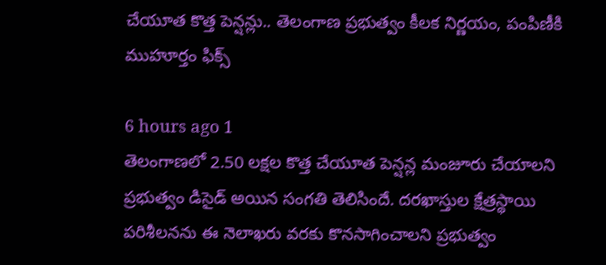చేయూత కొత్త పెన్షన్లు.. తెలంగాణ ప్రభుత్వం కీలక నిర్ణయం, పంపిణీకి ముహూర్తం ఫిక్స్

6 hours ago 1
తెలంగాణలో 2.50 లక్షల కొత్త చేయూత పెన్షన్ల మంజూరు చేయాలని ప్రభుత్వం డిసైడ్ అయిన సంగతి తెలిసిందే. దరఖాస్తుల క్షేత్రస్థాయి పరిశీలనను ఈ నెలాఖరు వరకు కొనసాగించాలని ప్రభుత్వం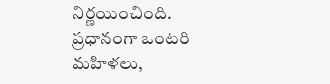నిర్ణయించింది. ప్రధానంగా ఒంటరి మహిళలు,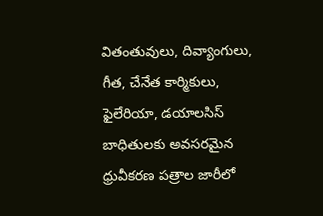వితంతువులు, దివ్యాంగులు, గీత, చేనేత కార్మికులు, ఫైలేరియా, డయాలసిస్‌ బాధితులకు అవసరమైన ధ్రువీకరణ పత్రాల జారీలో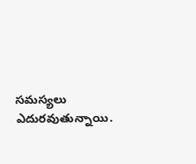సమస్యలు ఎదురవుతున్నాయి.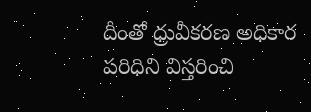దీంతో ధ్రువీకరణ అధికార పరిధిని విస్తరించి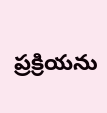ప్రక్రియను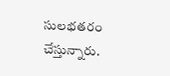సులభతరం చేస్తున్నారు.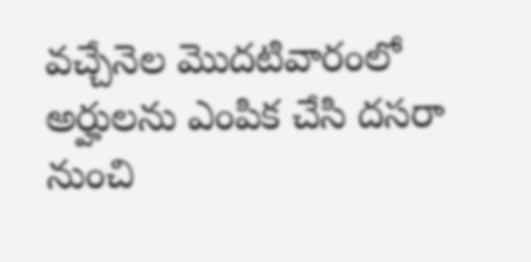వచ్చేనెల మొదటివారంలో అర్హులను ఎంపిక చేసి దసరా నుంచి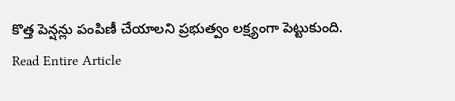కొత్త పెన్షన్లు పంపిణీ చేయాలని ప్రభుత్వం లక్ష్యంగా పెట్టుకుంది.
Read Entire Article